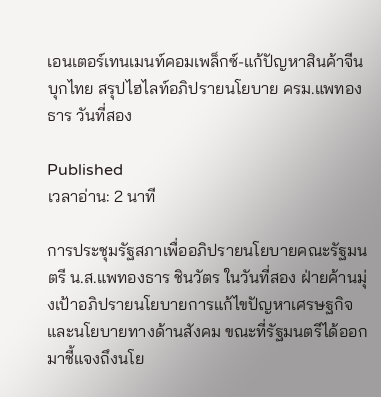เอนเตอร์เทนเมนท์คอมเพล็กซ์-แก้ปัญหาสินค้าจีนบุกไทย สรุปไฮไลท์อภิปรายนโยบาย ครม.แพทองธาร วันที่สอง

Published
เวลาอ่าน: 2 นาที

การประชุมรัฐสภาเพื่ออภิปรายนโยบายคณะรัฐมนตรี น.ส.แพทองธาร ชินวัตร ในวันที่สอง ฝ่ายค้านมุ่งเป้าอภิปรายนโยบายการแก้ไขปัญหาเศรษฐกิจ และนโยบายทางด้านสังคม ขณะที่รัฐมนตรีได้ออกมาชี้แจงถึงนโย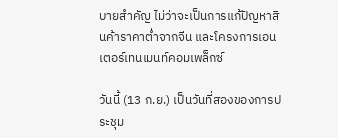บายสำคัญ ไม่ว่าจะเป็นการแก้ปัญหาสินค้าราคาต่ำจากจีน และโครงการเอนเตอร์เทนเมนท์คอมเพล็กซ์

วันนี้ (13 ก.ย.) เป็นวันที่สองของการประชุม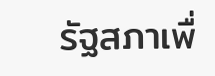รัฐสภาเพื่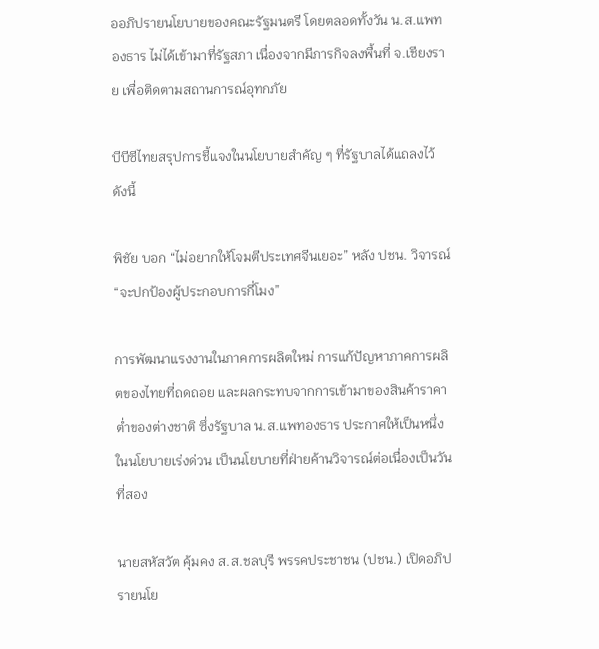ออภิปรายนโยบายของคณะรัฐมนตรี โดยตลอดทั้งวัน น.ส.แพทองธาร ไม่ได้เข้ามาที่รัฐสภา เนื่องจากมีภารกิจลงพื้นที่ จ.เชียงราย เพื่อติดตามสถานการณ์อุทกภัย

บีบีซีไทยสรุปการชี้แจงในนโยบายสำคัญ ๆ ที่รัฐบาลได้แถลงไว้ ดังนี้

พิชัย บอก “ไม่อยากให้โจมตีประเทศจีนเยอะ” หลัง ปชน. วิจารณ์ “จะปกป้องผู้ประกอบการกี่โมง”

การพัฒนาแรงงานในภาคการผลิตใหม่ การแก้ปัญหาภาคการผลิตของไทยที่ถดถอย และผลกระทบจากการเข้ามาของสินค้าราคาต่ำของต่างชาติ ซึ่งรัฐบาล น.ส.แพทองธาร ประกาศให้เป็นหนึ่งในนโยบายเร่งด่วน เป็นนโยบายที่ฝ่ายค้านวิจารณ์ต่อเนื่องเป็นวันที่สอง

นายสหัสวัต คุ้มคง ส.ส.ชลบุรี พรรคประชาชน (ปชน.) เปิดอภิปรายนโย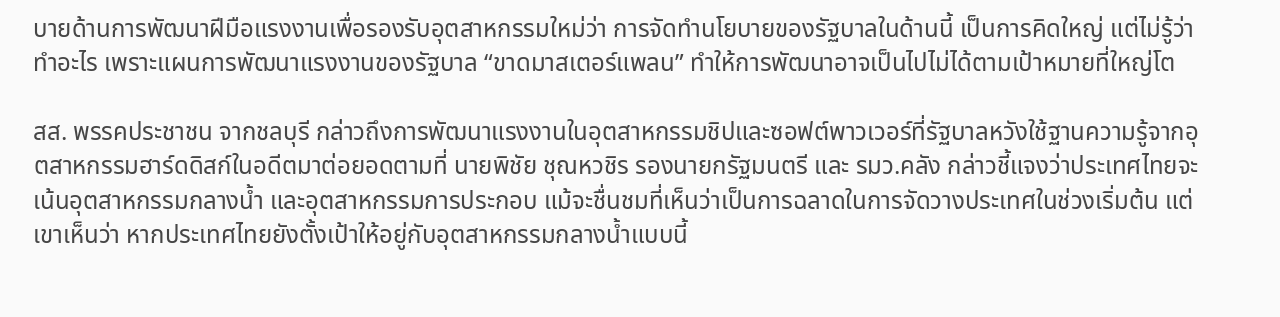บายด้านการพัฒนาฝีมือแรงงานเพื่อรองรับอุตสาหกรรมใหม่ว่า การจัดทำนโยบายของรัฐบาลในด้านนี้ เป็นการคิดใหญ่ แต่ไม่รู้ว่าทำอะไร เพราะแผนการพัฒนาแรงงานของรัฐบาล “ขาดมาสเตอร์แพลน” ทำให้การพัฒนาอาจเป็นไปไม่ได้ตามเป้าหมายที่ใหญ่โต

สส. พรรคประชาชน จากชลบุรี กล่าวถึงการพัฒนาแรงงานในอุตสาหกรรมชิปและซอฟต์พาวเวอร์ที่รัฐบาลหวังใช้ฐานความรู้จากอุตสาหกรรมฮาร์ดดิสก์ในอดีตมาต่อยอดตามที่ นายพิชัย ชุณหวชิร รองนายกรัฐมนตรี และ รมว.คลัง กล่าวชี้แจงว่าประเทศไทยจะเน้นอุตสาหกรรมกลางน้ำ และอุตสาหกรรมการประกอบ แม้จะชื่นชมที่เห็นว่าเป็นการฉลาดในการจัดวางประเทศในช่วงเริ่มต้น แต่เขาเห็นว่า หากประเทศไทยยังตั้งเป้าให้อยู่กับอุตสาหกรรมกลางน้ำแบบนี้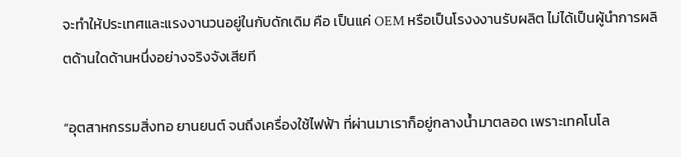จะทำให้ประเทศและแรงงานวนอยู่ในกับดักเดิม คือ เป็นแค่ OEM หรือเป็นโรงงงานรับผลิต ไม่ได้เป็นผู้นำการผลิตด้านใดด้านหนึ่งอย่างจริงจังเสียที

“อุตสาหกรรมสิ่งทอ ยานยนต์ จนถึงเครื่องใช้ไฟฟ้า ที่ผ่านมาเราก็อยู่กลางน้ำมาตลอด เพราะเทคโนโล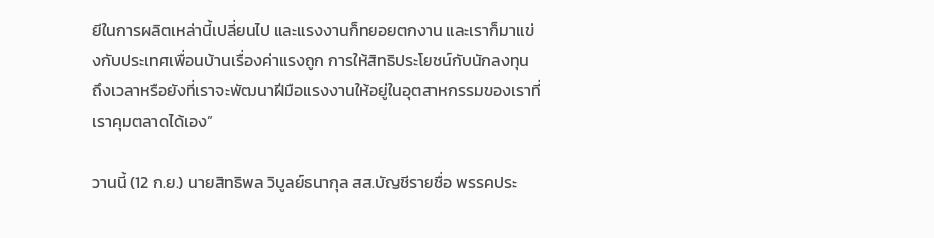ยีในการผลิตเหล่านี้เปลี่ยนไป และแรงงานก็ทยอยตกงาน และเราก็มาแข่งกับประเทศเพื่อนบ้านเรื่องค่าแรงถูก การให้สิทธิประโยชน์กับนักลงทุน ถึงเวลาหรือยังที่เราจะพัฒนาฝีมือแรงงานให้อยู่ในอุตสาหกรรมของเราที่เราคุมตลาดได้เอง”

วานนี้ (12 ก.ย.) นายสิทธิพล วิบูลย์ธนากุล สส.บัญชีรายชื่อ พรรคประ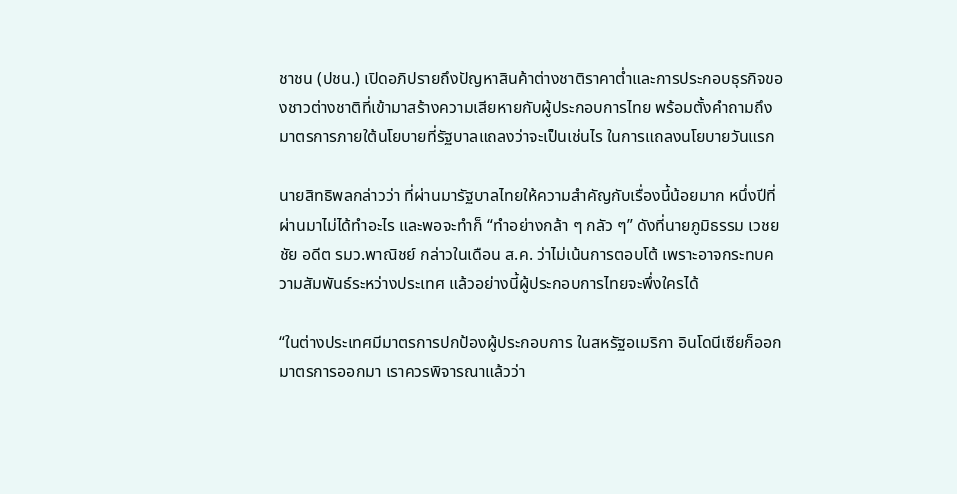ชาชน (ปชน.) เปิดอภิปรายถึงปัญหาสินค้าต่างชาติราคาต่ำและการประกอบธุรกิจของชาวต่างชาติที่เข้ามาสร้างความเสียหายกับผู้ประกอบการไทย พร้อมตั้งคำถามถึงมาตรการภายใต้นโยบายที่รัฐบาลแถลงว่าจะเป็นเช่นไร ในการแถลงนโยบายวันแรก

นายสิทธิพลกล่าวว่า ที่ผ่านมารัฐบาลไทยให้ความสำคัญกับเรื่องนี้น้อยมาก หนึ่งปีที่ผ่านมาไม่ได้ทำอะไร และพอจะทำก็ “ทำอย่างกล้า ๆ กลัว ๆ” ดังที่นายภูมิธรรม เวชยชัย อดีต รมว.พาณิชย์ กล่าวในเดือน ส.ค. ว่าไม่เน้นการตอบโต้ เพราะอาจกระทบความสัมพันธ์ระหว่างประเทศ แล้วอย่างนี้ผู้ประกอบการไทยจะพึ่งใครได้

“ในต่างประเทศมีมาตรการปกป้องผู้ประกอบการ ในสหรัฐอเมริกา อินโดนีเซียก็ออกมาตรการออกมา เราควรพิจารณาแล้วว่า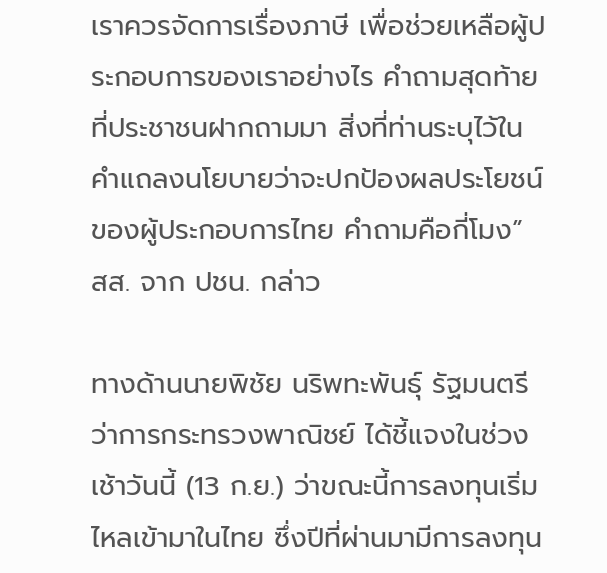เราควรจัดการเรื่องภาษี เพื่อช่วยเหลือผู้ประกอบการของเราอย่างไร คำถามสุดท้ายที่ประชาชนฝากถามมา สิ่งที่ท่านระบุไว้ในคำแถลงนโยบายว่าจะปกป้องผลประโยชน์ของผู้ประกอบการไทย คำถามคือกี่โมง” สส. จาก ปชน. กล่าว

ทางด้านนายพิชัย นริพทะพันธุ์ รัฐมนตรีว่าการกระทรวงพาณิชย์ ได้ชี้แจงในช่วงเช้าวันนี้ (13 ก.ย.) ว่าขณะนี้การลงทุนเริ่มไหลเข้ามาในไทย ซึ่งปีที่ผ่านมามีการลงทุน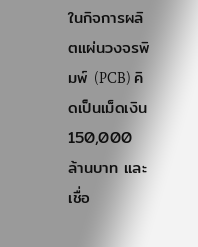ในกิจการผลิตแผ่นวงจรพิมพ์ (PCB) คิดเป็นเม็ดเงิน 150,000 ล้านบาท และเชื่อ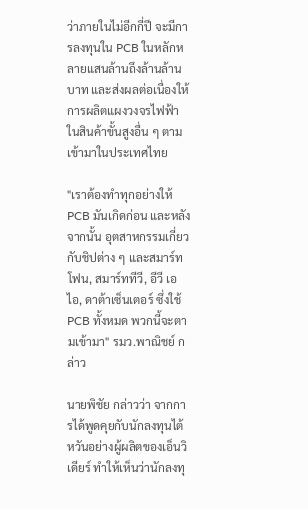ว่าภายในไม่อีกกี่ปี จะมีการลงทุนใน PCB ในหลักหลายแสนล้านถึงล้านล้านบาท และส่งผลต่อเนื่องให้การผลิตแผงวงจรไฟฟ้าในสินค้าขั้นสูงอื่น ๆ ตามเข้ามาในประเทศไทย

"เราต้องทำทุกอย่างให้ PCB มันเกิดก่อน และหลังจากนั้น อุตสาหกรรมเกี่ยวกับชิปต่าง ๆ และสมาร์ทโฟน, สมาร์ททีวี, อีวี เอไอ, ดาต้าเซ็นเตอร์ ซึ่งใช้ PCB ทั้งหมด พวกนี้จะตามเข้ามา" รมว.พาณิชย์ กล่าว

นายพิชัย กล่าวว่า จากการได้พูดคุยกับนักลงทุนไต้หวันอย่างผู้ผลิตของเอ็นวิเดียร์ ทำให้เห็นว่านักลงทุ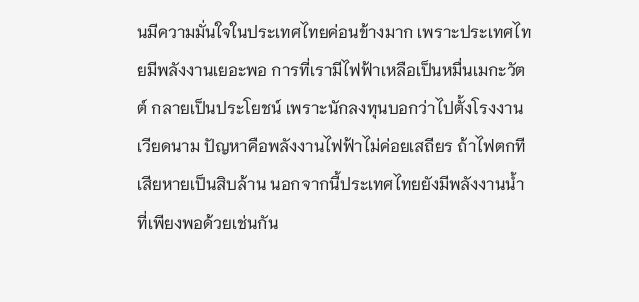นมีความมั่นใจในประเทศไทยค่อนข้างมาก เพราะประเทศไทยมีพลังงานเยอะพอ การที่เรามีไฟฟ้าเหลือเป็นหมื่นเมกะวัตต์ กลายเป็นประโยชน์ เพราะนักลงทุนบอกว่าไปตั้งโรงงานเวียดนาม ปัญหาคือพลังงานไฟฟ้าไม่ค่อยเสถียร ถ้าไฟตกทีเสียหายเป็นสิบล้าน นอกจากนี้ประเทศไทยยังมีพลังงานน้ำที่เพียงพอด้วยเช่นกัน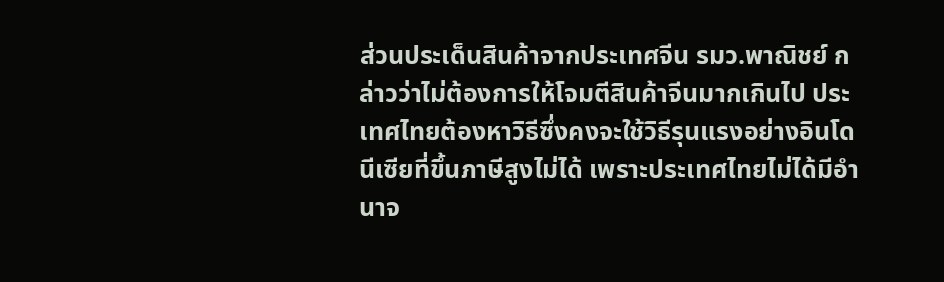ส่วนประเด็นสินค้าจากประเทศจีน รมว.พาณิชย์ กล่าวว่าไม่ต้องการให้โจมตีสินค้าจีนมากเกินไป ประเทศไทยต้องหาวิธีซึ่งคงจะใช้วิธีรุนแรงอย่างอินโดนีเซียที่ขึ้นภาษีสูงไม่ได้ เพราะประเทศไทยไม่ได้มีอำนาจ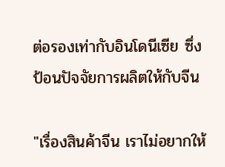ต่อรองเท่ากับอินโดนีเซีย ซึ่งป้อนปัจจัยการผลิตให้กับจีน

"เรื่องสินค้าจีน เราไม่อยากให้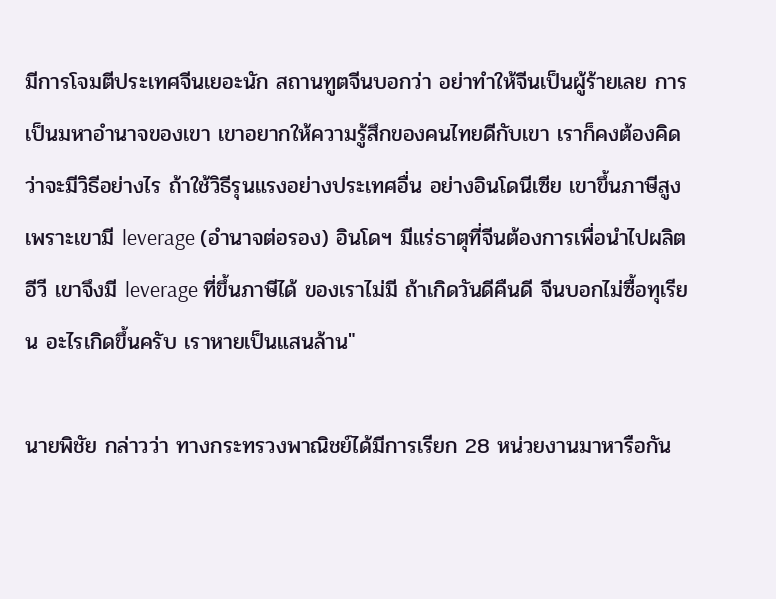มีการโจมตีประเทศจีนเยอะนัก สถานทูตจีนบอกว่า อย่าทำให้จีนเป็นผู้ร้ายเลย การเป็นมหาอำนาจของเขา เขาอยากให้ความรู้สึกของคนไทยดีกับเขา เราก็คงต้องคิดว่าจะมีวิธีอย่างไร ถ้าใช้วิธีรุนแรงอย่างประเทศอื่น อย่างอินโดนีเซีย เขาขึ้นภาษีสูงเพราะเขามี leverage (อำนาจต่อรอง) อินโดฯ มีแร่ธาตุที่จีนต้องการเพื่อนำไปผลิตอีวี เขาจึงมี leverage ที่ขึ้นภาษีได้ ของเราไม่มี ถ้าเกิดวันดีคืนดี จีนบอกไม่ซื้อทุเรียน อะไรเกิดขึ้นครับ เราหายเป็นแสนล้าน"

นายพิชัย กล่าวว่า ทางกระทรวงพาณิชย์ได้มีการเรียก 28 หน่วยงานมาหารือกัน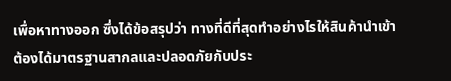เพื่อหาทางออก ซึ่งได้ข้อสรุปว่า ทางที่ดีที่สุดทำอย่างไรให้สินค้านำเข้าต้องได้มาตรฐานสากลและปลอดภัยกับประ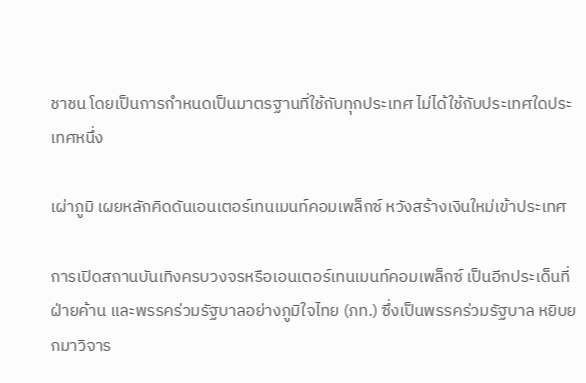ชาชน โดยเป็นการกำหนดเป็นมาตรฐานที่ใช้กับทุกประเทศ ไม่ได้ใช้กับประเทศใดประเทศหนึ่ง

เผ่าภูมิ เผยหลักคิดดันเอนเตอร์เทนเมนท์คอมเพล็กซ์ หวังสร้างเงินใหม่เข้าประเทศ

การเปิดสถานบันเทิงครบวงจรหรือเอนเตอร์เทนเมนท์คอมเพล็กซ์ เป็นอีกประเด็นที่ฝ่ายค้าน และพรรคร่วมรัฐบาลอย่างภูมิใจไทย (ภท.) ซึ่งเป็นพรรคร่วมรัฐบาล หยิบยกมาวิจาร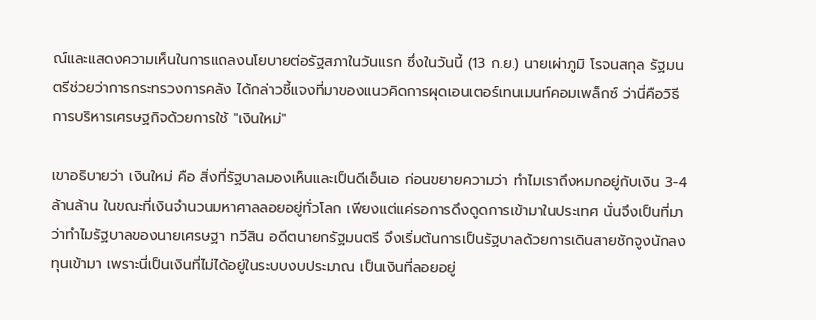ณ์และแสดงความเห็นในการแถลงนโยบายต่อรัฐสภาในวันแรก ซึ่งในวันนี้ (13 ก.ย.) นายเผ่าภูมิ โรจนสกุล รัฐมนตรีช่วยว่าการกระทรวงการคลัง ได้กล่าวชี้แจงที่มาของแนวคิดการผุดเอนเตอร์เทนเมนท์คอมเพล็กซ์ ว่านี่คือวิธีการบริหารเศรษฐกิจด้วยการใช้ "เงินใหม่"

เขาอธิบายว่า เงินใหม่ คือ สิ่งที่รัฐบาลมองเห็นและเป็นดีเอ็นเอ ก่อนขยายความว่า ทำไมเราถึงหมกอยู่กับเงิน 3-4 ล้านล้าน ในขณะที่เงินจำนวนมหาศาลลอยอยู่ทั่วโลก เพียงแต่แค่รอการดึงดูดการเข้ามาในประเทศ นั่นจึงเป็นที่มาว่าทำไมรัฐบาลของนายเศรษฐา ทวีสิน อดีตนายกรัฐมนตรี จึงเริ่มต้นการเป็นรัฐบาลด้วยการเดินสายชักจูงนักลงทุนเข้ามา เพราะนี่เป็นเงินที่ไม่ได้อยู่ในระบบงบประมาณ เป็นเงินที่ลอยอยู่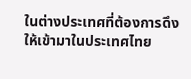ในต่างประเทศที่ต้องการดึงให้เข้ามาในประเทศไทย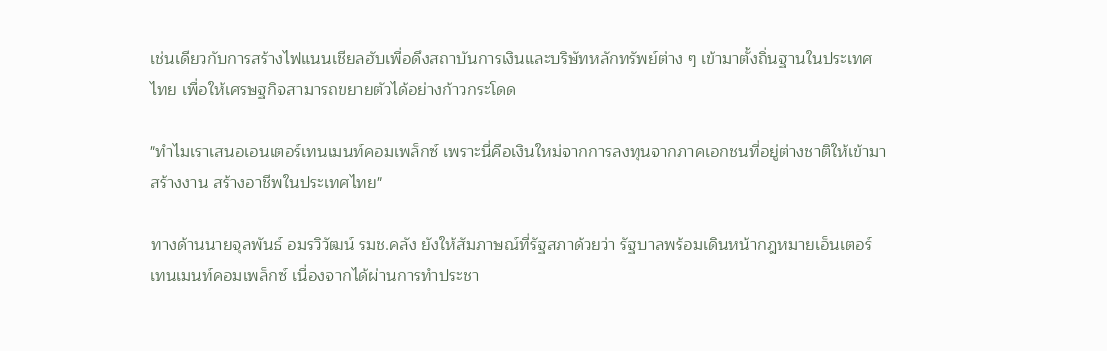เช่นเดียวกับการสร้างไฟแนนเชียลฮับเพื่อดึงสถาบันการเงินและบริษัทหลักทรัพย์ต่าง ๆ เข้ามาตั้งถิ่นฐานในประเทศไทย เพื่อให้เศรษฐกิจสามารถขยายตัวได้อย่างก้าวกระโดด

"ทำไมเราเสนอเอนเตอร์เทนเมนท์คอมเพล็กซ์ เพราะนี่คือเงินใหม่จากการลงทุนจากภาคเอกชนที่อยู่ต่างชาติให้เข้ามาสร้างงาน สร้างอาชีพในประเทศไทย"

ทางด้านนายจุลพันธ์ อมรวิวัฒน์ รมช.คลัง ยังให้สัมภาษณ์ที่รัฐสภาด้วยว่า รัฐบาลพร้อมเดินหน้ากฎหมายเอ็นเตอร์เทนเมนท์คอมเพล็กซ์ เนื่องจากได้ผ่านการทำประชา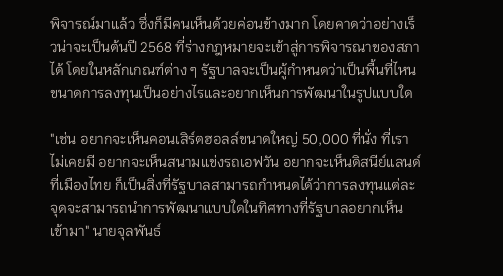พิจารณ์มาแล้ว ซึ่งก็มีคนเห็นด้วยค่อนข้างมาก โดยคาดว่าอย่างเร็วน่าจะเป็นต้นปี 2568 ที่ร่างกฎหมายจะเข้าสู่การพิจารณาของสภาได้ โดยในหลักเกณฑ์ต่าง ๆ รัฐบาลจะเป็นผู้กำหนดว่าเป็นพื้นที่ไหน ขนาดการลงทุนเป็นอย่างไรและอยากเห็นการพัฒนาในรูปแบบใด

"เช่น อยากจะเห็นคอนเสิร์ตฮอลล์ขนาดใหญ่ 50,000 ที่นั่ง ที่เราไม่เคยมี อยากจะเห็นสนามแข่งรถเอฟวัน อยากจะเห็นดิสนีย์แลนด์ที่เมืองไทย ก็เป็นสิ่งที่รัฐบาลสามารถกำหนดได้ว่าการลงทุนแต่ละจุดจะสามารถนำการพัฒนาแบบใดในทิศทางที่รัฐบาลอยากเห็นเข้ามา" นายจุลพันธ์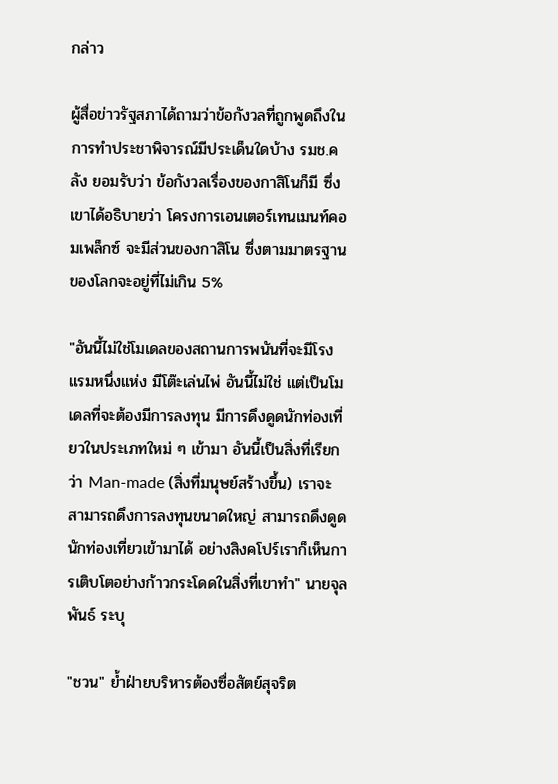กล่าว

ผู้สื่อข่าวรัฐสภาได้ถามว่าข้อกังวลที่ถูกพูดถึงในการทำประชาพิจารณ์มีประเด็นใดบ้าง รมช.คลัง ยอมรับว่า ข้อกังวลเรื่องของกาสิโนก็มี ซึ่งเขาได้อธิบายว่า โครงการเอนเตอร์เทนเมนท์คอมเพล็กซ์ จะมีส่วนของกาสิโน ซึ่งตามมาตรฐานของโลกจะอยู่ที่ไม่เกิน 5%

"อันนี้ไม่ใช่โมเดลของสถานการพนันที่จะมีโรงแรมหนึ่งแห่ง มีโต๊ะเล่นไพ่ อันนี้ไม่ใช่ แต่เป็นโมเดลที่จะต้องมีการลงทุน มีการดึงดูดนักท่องเที่ยวในประเภทใหม่ ๆ เข้ามา อันนี้เป็นสิ่งที่เรียกว่า Man-made (สิ่งที่มนุษย์สร้างขึ้น) เราจะสามารถดึงการลงทุนขนาดใหญ่ สามารถดึงดูดนักท่องเที่ยวเข้ามาได้ อย่างสิงคโปร์เราก็เห็นการเติบโตอย่างก้าวกระโดดในสิ่งที่เขาทำ" นายจุลพันธ์ ระบุ

"ชวน" ย้ำฝ่ายบริหารต้องซื่อสัตย์สุจริต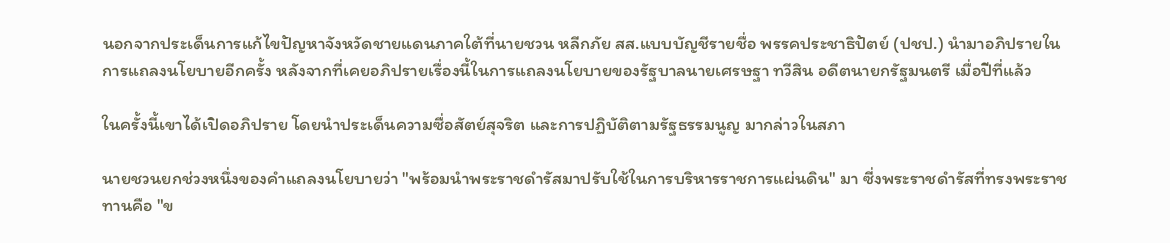นอกจากประเด็นการแก้ไขปัญหาจังหวัดชายแดนภาคใต้ที่นายชวน หลีกภัย สส.แบบบัญชีรายชื่อ พรรคประชาธิปัตย์ (ปชป.) นำมาอภิปรายในการแถลงนโยบายอีกครั้ง หลังจากที่เคยอภิปรายเรื่องนี้ในการแถลงนโยบายของรัฐบาลนายเศรษฐา ทวีสิน อดีตนายกรัฐมนตรี เมื่อปีที่แล้ว

ในครั้งนี้เขาได้เปิดอภิปราย โดยนำประเด็นความซื่อสัตย์สุจริต และการปฏิบัติตามรัฐธรรมนูญ มากล่าวในสภา

นายชวนยกช่วงหนึ่งของคำแถลงนโยบายว่า "พร้อมนำพระราชดำรัสมาปรับใช้ในการบริหารราชการแผ่นดิน" มา ซี่งพระราชดำรัสที่ทรงพระราชทานคือ "ข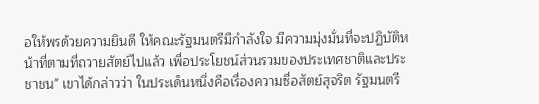อให้พรด้วยความยินดี ให้คณะรัฐมนตรีมีกำลังใจ มีความมุ่งมั่นที่จะปฏิบัติหน้าที่ตามที่ถวายสัตย์ไปแล้ว เพื่อประโยชน์ส่วนรวมของประเทศชาติและประชาชน" เขาได้กล่าวว่า ในประเด็นหนึ่งคือเรื่องความซื่อสัตย์สุจริต รัฐมนตรี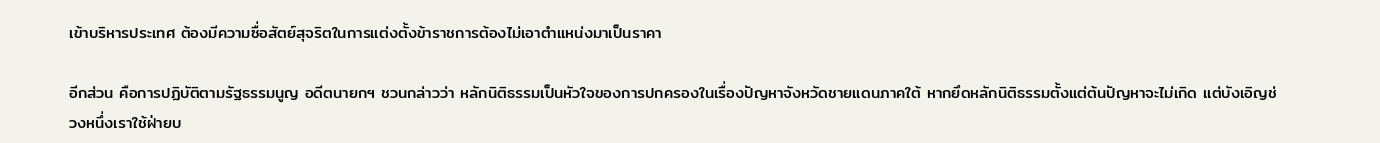เข้าบริหารประเทศ ต้องมีความซื่อสัตย์สุจริตในการแต่งตั้งข้าราชการต้องไม่เอาตำแหน่งมาเป็นราคา

อีกส่วน คือการปฏิบัติตามรัฐธรรมนูญ อดีตนายกฯ ชวนกล่าวว่า หลักนิติธรรมเป็นหัวใจของการปกครองในเรื่องปัญหาจังหวัดชายแดนภาคใต้ หากยึดหลักนิติธรรมตั้งแต่ต้นปัญหาจะไม่เกิด แต่บังเอิญช่วงหนึ่งเราใช้ฝ่ายบ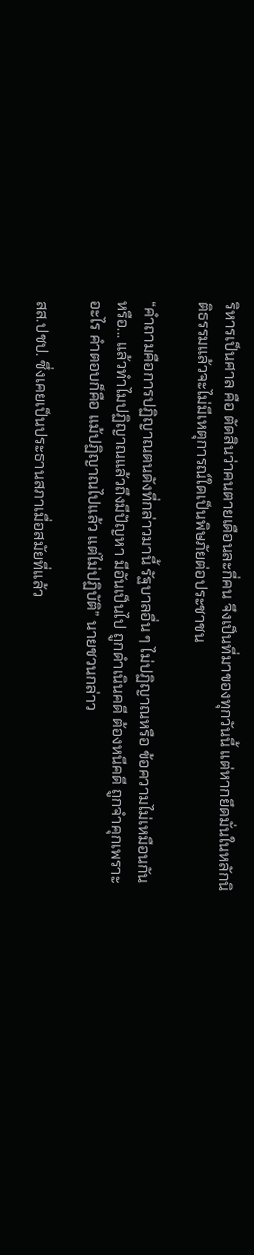ริหารเป็นศาล คือ ตัดสินว่าคนตายเดือนละกี่คน จึงเป็นที่มาของทุกวันนี้ แต่หากยึดมั่นในหลักนิติธรรมแล้วจะไม่มีเหตุการณ์ใดเป็นพิษภัยต่อประชาชน

“คำถามคือการปฏิญาณตนดังที่กล่าวมานี้ รัฐบาลอื่น ๆ ไม่ปฏิญาณหรือ ข้อความไม่เหมือนกันหรือ... แล้วทำไมปฏิญาณแล้วถึงมีปัญหา มีอันเป็นไป ถูกดำเนินคดี ต้องหนีคดี ถูกจำคุกเพราะอะไร คำตอบก็คือ แม้ปฏิญาณไปแล้ว แต่ไม่ปฏิบัติ” นายชวนกล่าว

สส.ปชป. ซึ่งเคยเป็นประธานสภาเมื่อสมัยที่แล้ว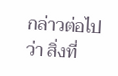กล่าวต่อไปว่า สิ่งที่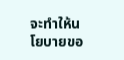จะทำให้นโยบายขอ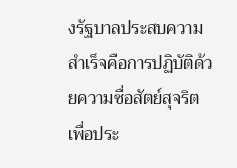งรัฐบาลประสบความสำเร็จคือการปฏิบัติด้วยความซื่อสัตย์สุจริต เพื่อประ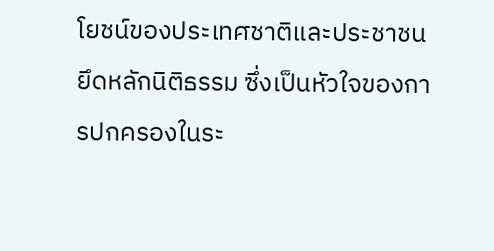โยชน์ของประเทศชาติและประชาชน ยึดหลักนิติธรรม ซึ่งเป็นหัวใจของการปกครองในระ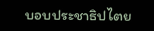บอบประชาธิปไตย